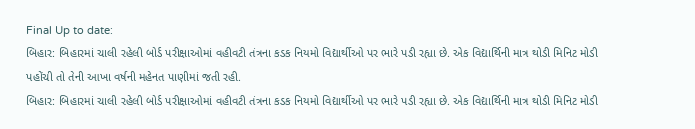Final Up to date:
બિહાર: બિહારમાં ચાલી રહેલી બોર્ડ પરીક્ષાઓમાં વહીવટી તંત્રના કડક નિયમો વિદ્યાર્થીઓ પર ભારે પડી રહ્યા છે. એક વિદ્યાર્થિની માત્ર થોડી મિનિટ મોડી પહોંચી તો તેની આખા વર્ષની મહેનત પાણીમાં જતી રહી.
બિહાર: બિહારમાં ચાલી રહેલી બોર્ડ પરીક્ષાઓમાં વહીવટી તંત્રના કડક નિયમો વિદ્યાર્થીઓ પર ભારે પડી રહ્યા છે. એક વિદ્યાર્થિની માત્ર થોડી મિનિટ મોડી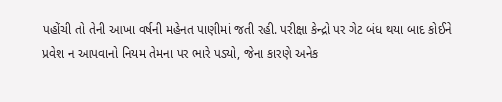પહોંચી તો તેની આખા વર્ષની મહેનત પાણીમાં જતી રહી. પરીક્ષા કેન્દ્રો પર ગેટ બંધ થયા બાદ કોઈને પ્રવેશ ન આપવાનો નિયમ તેમના પર ભારે પડ્યો, જેના કારણે અનેક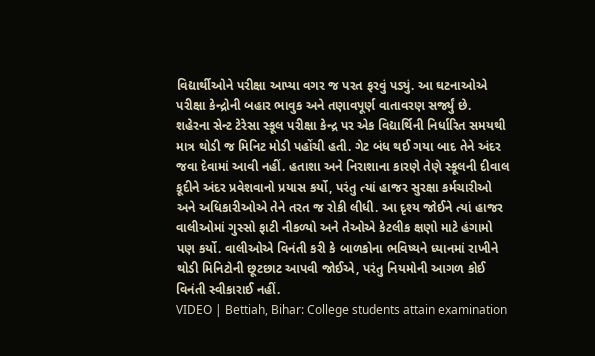વિદ્યાર્થીઓને પરીક્ષા આપ્યા વગર જ પરત ફરવું પડ્યું. આ ઘટનાઓએ પરીક્ષા કેન્દ્રોની બહાર ભાવુક અને તણાવપૂર્ણ વાતાવરણ સર્જ્યું છે.
શહેરના સેન્ટ ટેરેસા સ્કૂલ પરીક્ષા કેન્દ્ર પર એક વિદ્યાર્થિની નિર્ધારિત સમયથી માત્ર થોડી જ મિનિટ મોડી પહોંચી હતી. ગેટ બંધ થઈ ગયા બાદ તેને અંદર જવા દેવામાં આવી નહીં. હતાશા અને નિરાશાના કારણે તેણે સ્કૂલની દીવાલ કૂદીને અંદર પ્રવેશવાનો પ્રયાસ કર્યો, પરંતુ ત્યાં હાજર સુરક્ષા કર્મચારીઓ અને અધિકારીઓએ તેને તરત જ રોકી લીધી. આ દૃશ્ય જોઈને ત્યાં હાજર વાલીઓમાં ગુસ્સો ફાટી નીકળ્યો અને તેઓએ કેટલીક ક્ષણો માટે હંગામો પણ કર્યો. વાલીઓએ વિનંતી કરી કે બાળકોના ભવિષ્યને ધ્યાનમાં રાખીને થોડી મિનિટોની છૂટછાટ આપવી જોઈએ, પરંતુ નિયમોની આગળ કોઈ વિનંતી સ્વીકારાઈ નહીં.
VIDEO | Bettiah, Bihar: College students attain examination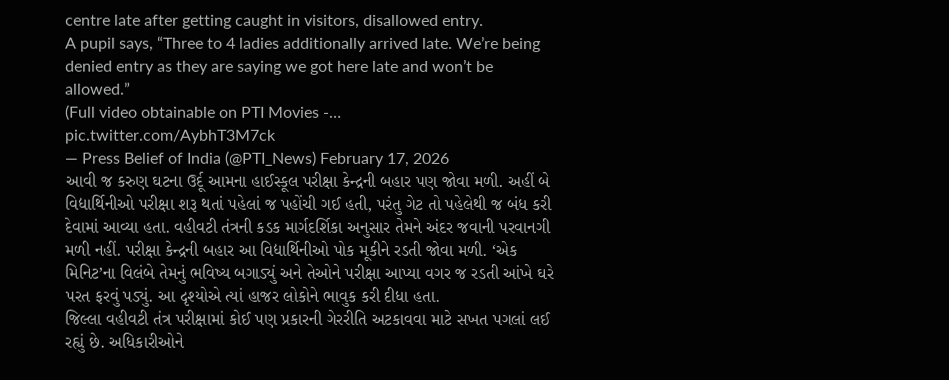centre late after getting caught in visitors, disallowed entry.
A pupil says, “Three to 4 ladies additionally arrived late. We’re being denied entry as they are saying we got here late and won’t be allowed.”
(Full video obtainable on PTI Movies -… pic.twitter.com/AybhT3M7ck
— Press Belief of India (@PTI_News) February 17, 2026
આવી જ કરુણ ઘટના ઉર્દૂ આમના હાઈસ્કૂલ પરીક્ષા કેન્દ્રની બહાર પણ જોવા મળી. અહીં બે વિદ્યાર્થિનીઓ પરીક્ષા શરૂ થતાં પહેલાં જ પહોંચી ગઈ હતી, પરંતુ ગેટ તો પહેલેથી જ બંધ કરી દેવામાં આવ્યા હતા. વહીવટી તંત્રની કડક માર્ગદર્શિકા અનુસાર તેમને અંદર જવાની પરવાનગી મળી નહીં. પરીક્ષા કેન્દ્રની બહાર આ વિદ્યાર્થિનીઓ પોક મૂકીને રડતી જોવા મળી. ‘એક મિનિટ’ના વિલંબે તેમનું ભવિષ્ય બગાડ્યું અને તેઓને પરીક્ષા આપ્યા વગર જ રડતી આંખે ઘરે પરત ફરવું પડ્યું. આ દૃશ્યોએ ત્યાં હાજર લોકોને ભાવુક કરી દીધા હતા.
જિલ્લા વહીવટી તંત્ર પરીક્ષામાં કોઈ પણ પ્રકારની ગેરરીતિ અટકાવવા માટે સખત પગલાં લઈ રહ્યું છે. અધિકારીઓને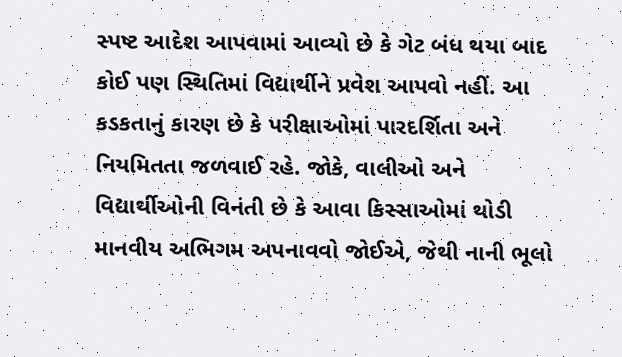સ્પષ્ટ આદેશ આપવામાં આવ્યો છે કે ગેટ બંધ થયા બાદ કોઈ પણ સ્થિતિમાં વિદ્યાર્થીને પ્રવેશ આપવો નહીં. આ કડકતાનું કારણ છે કે પરીક્ષાઓમાં પારદર્શિતા અને નિયમિતતા જળવાઈ રહે. જોકે, વાલીઓ અને વિદ્યાર્થીઓની વિનંતી છે કે આવા કિસ્સાઓમાં થોડી માનવીય અભિગમ અપનાવવો જોઈએ, જેથી નાની ભૂલો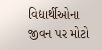વિદ્યાર્થીઓના જીવન પર મોટો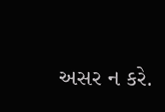અસર ન કરે.